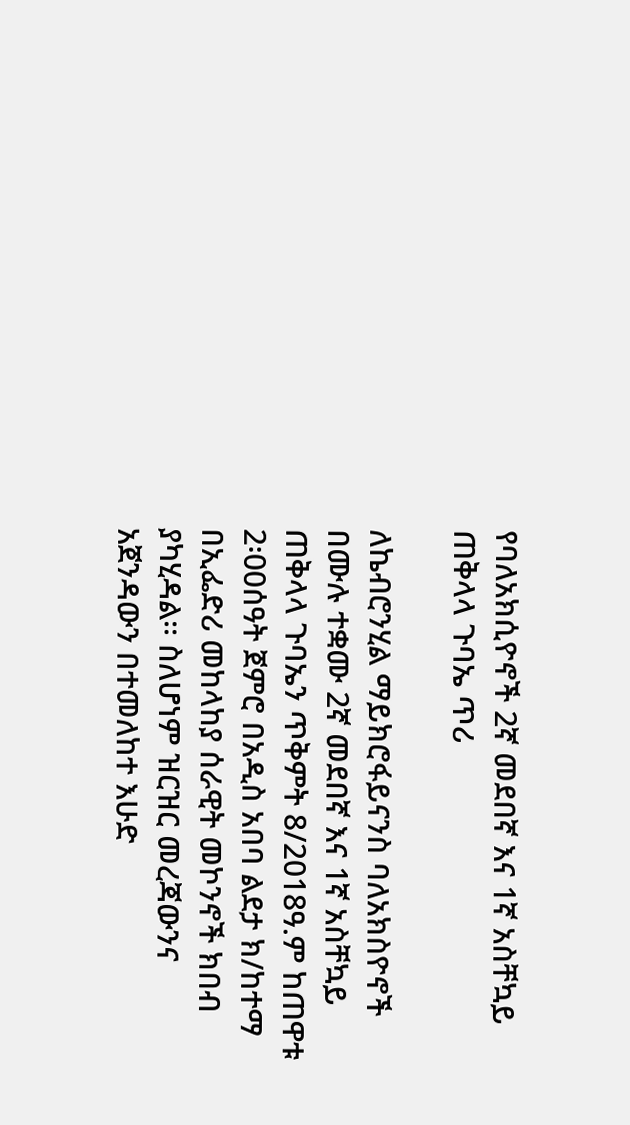የባለአክሲዮኖች 2ኛ መደበኛ እና 1ኛ አስቸኳይ ጠቅላላ ጉባኤ ጥሪ

ለኬብሮንሂል ማይክሮፋይናንስ ባለአክስዮኖች በሙሉ ተቋሙ 2ኛ መደበኛ እና 1ኛ አስቸኳይ ጠቅላላ ጉባኤን ጥቅምት 8/2018ዓ.ም ከጠዋቱ 2፡00ሰዓት ጀምሮ በአዲስ አበባ ልደታ ክ/ከተማ በኢፌድሪ መከላከያ ሰራዊት መኮንኖች ክበብ ያካሂዳል፡፡ ስለሆነም ዝርዝር መረጃውንና አጀንዳውን በተመለከተ እሁድ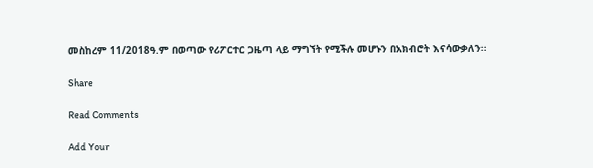መስከረም 11/2018ዓ.ም በወጣው የሪፖርተር ጋዜጣ ላይ ማግኘት የሚችሉ መሆኑን በአክብሮት እናሳውቃለን፡፡

Share

Read Comments

Add Your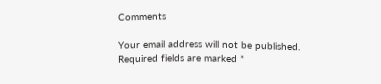Comments

Your email address will not be published. Required fields are marked *